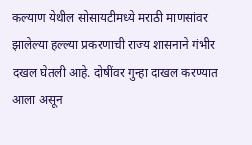कल्याण येथील सोसायटीमध्ये मराठी माणसांवर झालेल्या हल्ल्या प्रकरणाची राज्य शासनाने गंभीर दखल घेतली आहे. दोषींवर गुन्हा दाखल करण्यात आला असून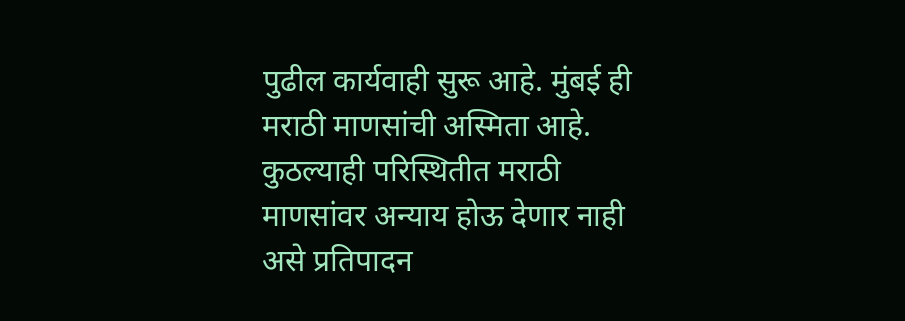पुढील कार्यवाही सुरू आहे. मुंबई ही मराठी माणसांची अस्मिता आहे. कुठल्याही परिस्थितीत मराठी माणसांवर अन्याय होऊ देणार नाही असे प्रतिपादन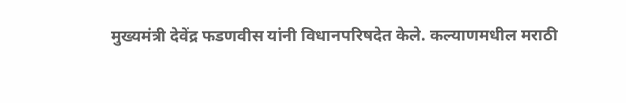मुख्यमंत्री देवेंद्र फडणवीस यांनी विधानपरिषदेत केले. कल्याणमधील मराठी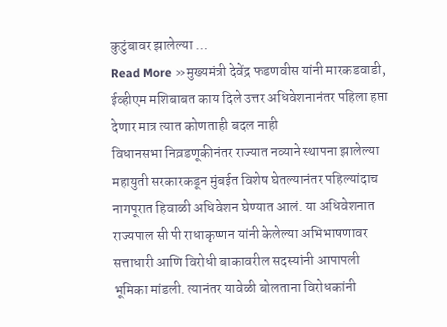कुटुंबावर झालेल्या …
Read More »मुख्यमंत्री देवेंद्र फडणवीस यांनी मारकडवाडी, ईव्हीएम मशिबाबत काय दिले उत्तर अधिवेशनानंतर पहिला हप्ता देणार मात्र त्यात कोणताही बदल नाही
विधानसभा निव़डणूकीनंतर राज्यात नव्याने स्थापना झालेल्या महायुती सरकारकडून मुंबईत विशेष घेतल्यानंतर पहिल्यांदाच नागपूरात हिवाळी अधिवेशन घेण्यात आलं. या अधिवेशनात राज्यपाल सी पी राधाकृष्णन यांनी केलेल्या अभिभाषणावर सत्ताधारी आणि विरोधी बाकावरील सदस्यांनी आपापली भूमिका मांडली. त्यानंतर यावेळी बोलताना विरोधकांनी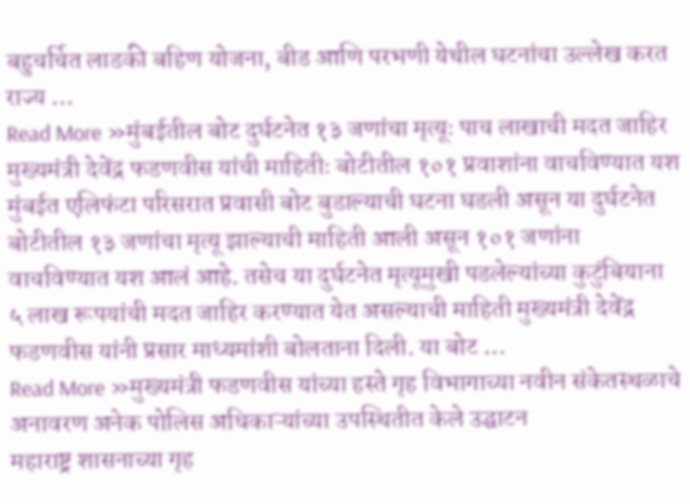बहुचर्चित लाडकी बहिण योजना, बीड आणि परभणी येथील घटनांचा उल्लेख करत राज्य …
Read More »मुंबईतील बोट दुर्घटनेत १३ जणांचा मृत्यूः पाच लाखाची मदत जाहिर मुख्यमंत्री देवेंद्र फडणवीस यांची माहितीः बोटीतील १०१ प्रवाशांना वाचविण्यात यश
मुंबईत एलिफंटा परिसरात प्रवासी बोट बुडाल्याची घटना घडली असून या दुर्घटनेत बोटीतील १३ जणांचा मृत्यू झाल्याची माहिती आली असून १०१ जणांना वाचविण्यात यश आलं आहे. तसेच या दुर्घटनेत मृत्यूमुखी पडलेल्यांच्या कुटुंबियाना ५ लाख रूपयांची मदत जाहिर करण्यात येत असल्याची माहिती मुख्यमंत्री देवेंद्र फडणवीस यांनी प्रसार माध्यमांशी बोलताना दिली. या बोट …
Read More »मुख्यमंत्री फडणवीस यांच्या हस्ते गृह विभागाच्या नवीन संकेतस्थळाचे अनावरण अनेक पोलिस अधिकाऱ्यांच्या उपस्थितीत केले उद्घाटन
महाराष्ट्र शासनाच्या गृह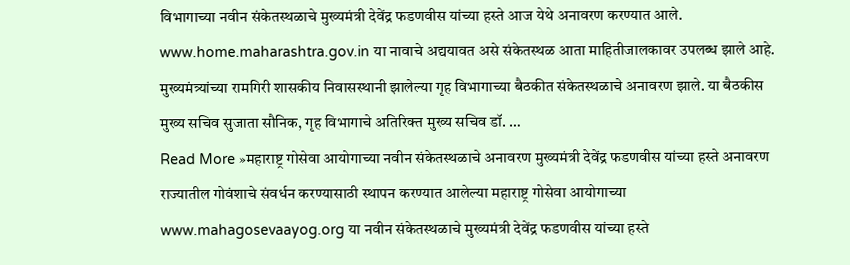विभागाच्या नवीन संकेतस्थळाचे मुख्यमंत्री देवेंद्र फडणवीस यांच्या हस्ते आज येथे अनावरण करण्यात आले. www.home.maharashtra.gov.in या नावाचे अद्ययावत असे संकेतस्थळ आता माहितीजालकावर उपलब्ध झाले आहे. मुख्यमंत्र्यांच्या रामगिरी शासकीय निवासस्थानी झालेल्या गृह विभागाच्या बैठकीत संकेतस्थळाचे अनावरण झाले. या बैठकीस मुख्य सचिव सुजाता सौनिक, गृह विभागाचे अतिरिक्त मुख्य सचिव डॉ. …
Read More »महाराष्ट्र गोसेवा आयोगाच्या नवीन संकेतस्थळाचे अनावरण मुख्यमंत्री देवेंद्र फडणवीस यांच्या हस्ते अनावरण
राज्यातील गोवंशाचे संवर्धन करण्यासाठी स्थापन करण्यात आलेल्या महाराष्ट्र गोसेवा आयोगाच्या www.mahagosevaayog.org या नवीन संकेतस्थळाचे मुख्यमंत्री देवेंद्र फडणवीस यांच्या हस्ते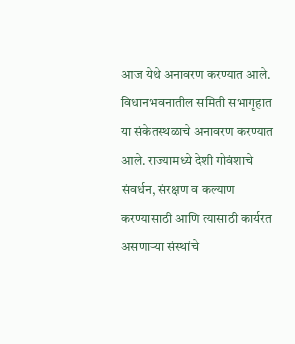आज येथे अनावरण करण्यात आले. विधानभवनातील समिती सभागृहात या संकेतस्थळाचे अनावरण करण्यात आले. राज्यामध्ये देशी गोवंशाचे संवर्धन, संरक्षण व कल्याण करण्यासाठी आणि त्यासाठी कार्यरत असणाऱ्या संस्थांचे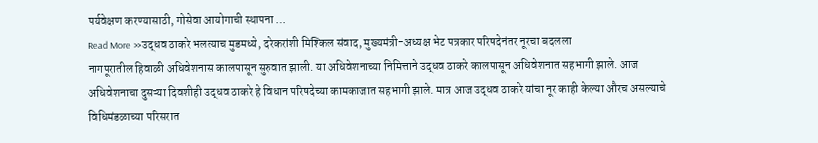पर्यवेक्षण करण्यासाठी, गोसेवा आयोगाची स्थापना …
Read More »उद्धव ठाकरे भलत्याच मुडमध्ये, दरेकरांशी मिश्किल संवाद, मुख्यमंत्री-अध्यक्ष भेट पत्रकार परिषदेनंतर नूरचा बदलला
नागपूरातील हिवाळी अधिवेशनास कालपासून सुरुवात झाली. या अधिवेशनाच्या निमित्ताने उद्धव ठाकरे कालपासून अधिवेशनात सहभागी झाले. आज अधिवेशनाचा दुसऱ्या दिवशीही उद्धव ठाकरे हे विधान परिषदेच्या कामकाजात सहभागी झाले. मात्र आज उद्धव ठाकरे यांचा नूर काही केल्या औरच असल्याचे विधिमंडळाच्या परिसरात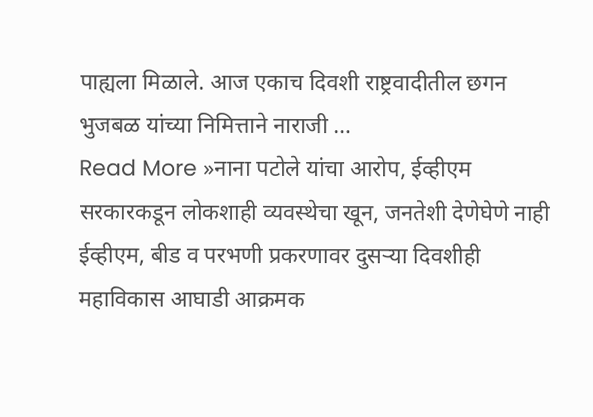पाह्यला मिळाले. आज एकाच दिवशी राष्ट्रवादीतील छगन भुजबळ यांच्या निमित्ताने नाराजी …
Read More »नाना पटोले यांचा आरोप, ईव्हीएम सरकारकडून लोकशाही व्यवस्थेचा खून, जनतेशी देणेघेणे नाही ईव्हीएम, बीड व परभणी प्रकरणावर दुसऱ्या दिवशीही महाविकास आघाडी आक्रमक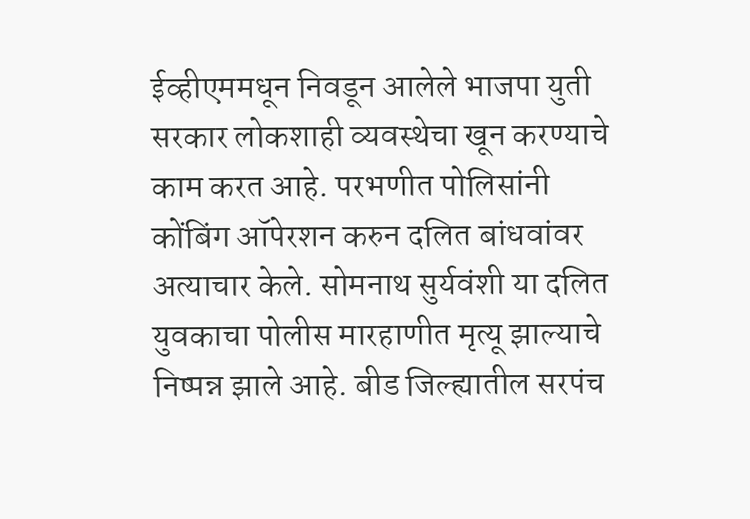ईव्हीएममधून निवडून आलेले भाजपा युती सरकार लोकशाही व्यवस्थेचा खून करण्याचे काम करत आहे. परभणीत पोलिसांनी कोंबिंग ऑपेरशन करुन दलित बांधवांवर अत्याचार केले. सोमनाथ सुर्यवंशी या दलित युवकाचा पोलीस मारहाणीत मृत्यू झाल्याचे निष्पन्न झाले आहे. बीड जिल्ह्यातील सरपंच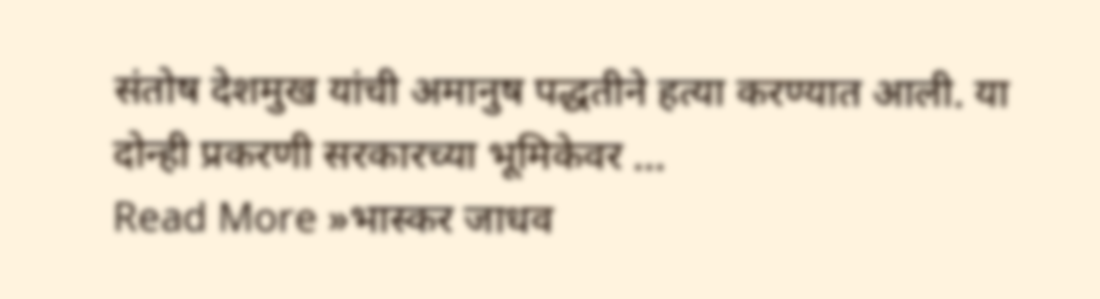संतोष देशमुख यांची अमानुष पद्धतीने हत्या करण्यात आली. या दोन्ही प्रकरणी सरकारच्या भूमिकेवर …
Read More »भास्कर जाधव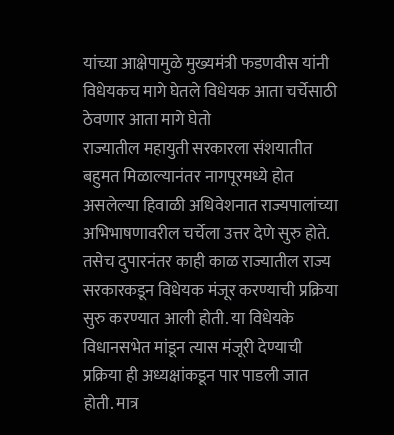यांच्या आक्षेपामुळे मुख्यमंत्री फडणवीस यांनी विधेयकच मागे घेतले विधेयक आता चर्चेसाठी ठेवणार आता मागे घेतो
राज्यातील महायुती सरकारला संशयातीत बहुमत मिळाल्यानंतर नागपूरमध्ये होत असलेल्या हिवाळी अधिवेशनात राज्यपालांच्या अभिभाषणावरील चर्चेला उत्तर देणे सुरु होते. तसेच दुपारनंतर काही काळ राज्यातील राज्य सरकारकडून विधेयक मंजूर करण्याची प्रक्रिया सुरु करण्यात आली होती. या विधेयके विधानसभेत मांडून त्यास मंजूरी देण्याची प्रक्रिया ही अध्यक्षांकडून पार पाडली जात होती. मात्र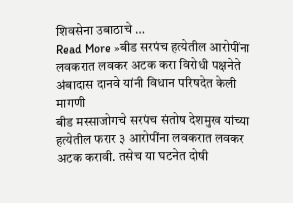शिवसेना उबाठाचे …
Read More »बीड सरपंच हत्येतील आरोपींना लवकरात लवकर अटक करा विरोधी पक्षनेते अंबादास दानवे यांनी विधान परिषदेत केली मागणी
बीड मस्साजोगचे सरपंच संतोष देशमुख यांच्या हत्येतील फरार ३ आरोपींना लवकरात लवकर अटक करावी. तसेच या घटनेत दोषी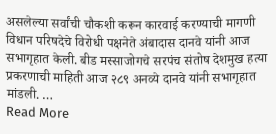असलेल्या सर्वांची चौकशी करून कारवाई करण्याची मागणी विधान परिषदेचे विरोधी पक्षनेते अंबादास दानवे यांनी आज सभागृहात केली. बीड मस्साजोगचे सरपंच संतोष देशमुख हत्या प्रकरणाची माहिती आज २८९ अनव्ये दानवे यांनी सभागृहात मांडली. …
Read More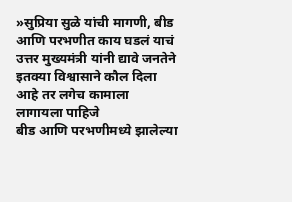»सुप्रिया सुळे यांची मागणी, बीड आणि परभणीत काय घडलं याचं उत्तर मुख्यमंत्री यांनी द्यावे जनतेने इतक्या विश्वासाने कौल दिला आहे तर लगेच कामाला लागायला पाहिजे
बीड आणि परभणीमध्ये झालेल्या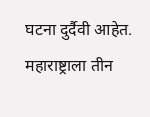घटना दुर्दैवी आहेत. महाराष्ट्राला तीन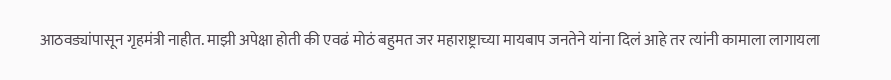आठवड्यांपासून गृहमंत्री नाहीत. माझी अपेक्षा होती की एवढं मोठं बहुमत जर महाराष्ट्राच्या मायबाप जनतेने यांना दिलं आहे तर त्यांनी कामाला लागायला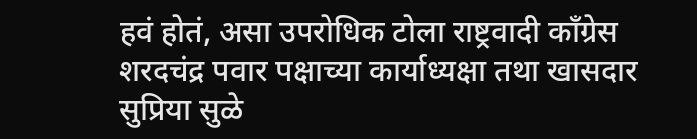हवं होतं, असा उपरोधिक टोला राष्ट्रवादी काँग्रेस शरदचंद्र पवार पक्षाच्या कार्याध्यक्षा तथा खासदार सुप्रिया सुळे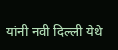यांनी नवी दिल्ली येथे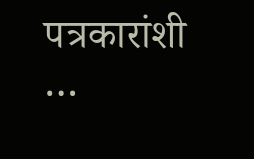पत्रकारांशी …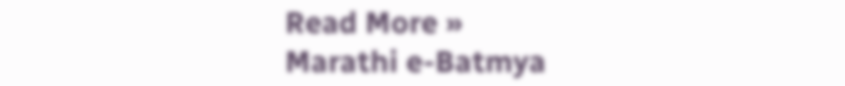Read More »
Marathi e-Batmya